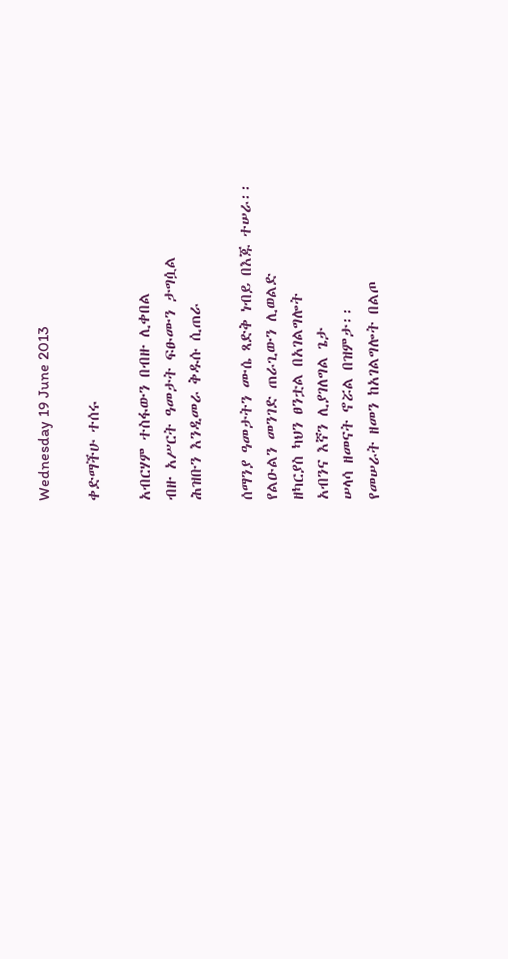Wednesday 19 June 2013

ቀድማችሁ ተሰሩ

አብርሃም ተስፋውን በብዙ ሊቀበል
ብዙ አሥርት ዓመታት ፍፁሙን ታግሷል
ሕዝቡን እንዲመራ ቅዱሱ ሲጠራ

ሰማንያ ዓመታትን ሙሴ ጻድቅ ነብይ በእጁ ተሠራ፡፡
የልዑልን መንገድ ጠራጊውን ሊወልድ
ዘካርያስ ካህን ፀንቷል በአገልግሎት
አብንና እኛን ሊያገለግል ጌታ
ሠላሳ ዘመናት ኖሯል በዝምታ፡፡
የመሠራት ዘመን ከአገልግሎት በልጦ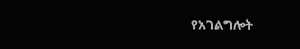የአገልግሎት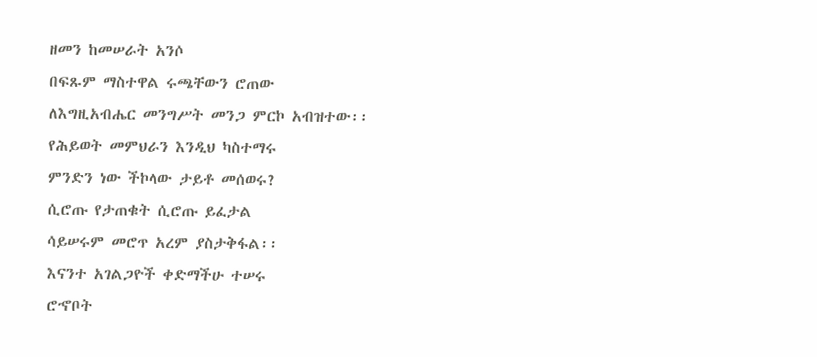ዘመን ከመሠራት አንሶ
በፍጹም ማስተዋል ሩጫቸውን ሮጠው
ለእግዚአብሔር መንግሥት መንጋ ምርኮ አብዝተው፡፡
የሕይወት መምህራን እንዲህ ካስተማሩ
ምንድን ነው ችኮላው ታይቶ መሰወሩ?
ሲሮጡ የታጠቁት ሲሮጡ ይፈታል
ሳይሠሩም መሮጥ አረም ያስታቅፋል፡፡
እናንተ አገልጋዮች ቀድማችሁ ተሠሩ
ሮኆቦት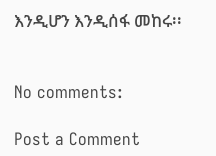እንዲሆን እንዲሰፋ መከሩ፡፡


No comments:

Post a Comment